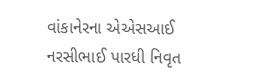વાંકાનેરના એએસઆઈ નરસીભાઈ પારધી નિવૃત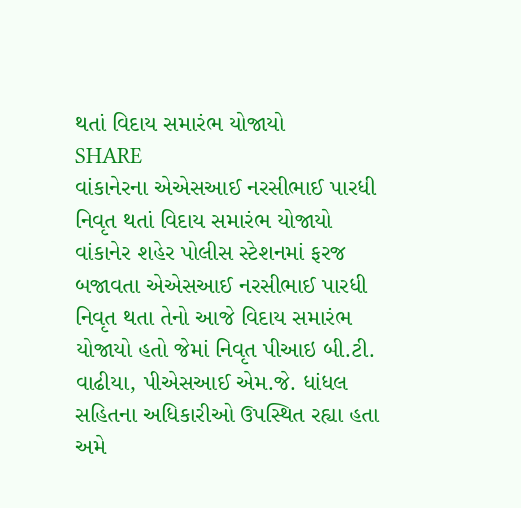થતાં વિદાય સમારંભ યોજાયો
SHARE
વાંકાનેરના એએસઆઈ નરસીભાઈ પારધી નિવૃત થતાં વિદાય સમારંભ યોજાયો
વાંકાનેર શહેર પોલીસ સ્ટેશનમાં ફરજ બજાવતા એએસઆઈ નરસીભાઈ પારધી નિવૃત થતા તેનો આજે વિદાય સમારંભ યોજાયો હતો જેમાં નિવૃત પીઆઇ બી.ટી. વાઢીયા, પીએસઆઈ એમ.જે. ધાંધલ સહિતના અધિકારીઓ ઉપસ્થિત રહ્યા હતા અમે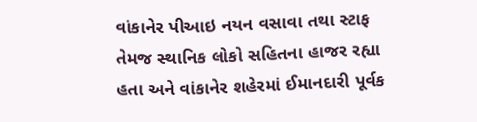વાંકાનેર પીઆઇ નયન વસાવા તથા સ્ટાફ તેમજ સ્થાનિક લોકો સહિતના હાજર રહ્યા હતા અને વાંકાનેર શહેરમાં ઈમાનદારી પૂર્વક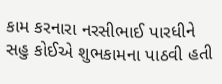કામ કરનારા નરસીભાઈ પારધીને સહુ કોઈએ શુભકામના પાઠવી હતી